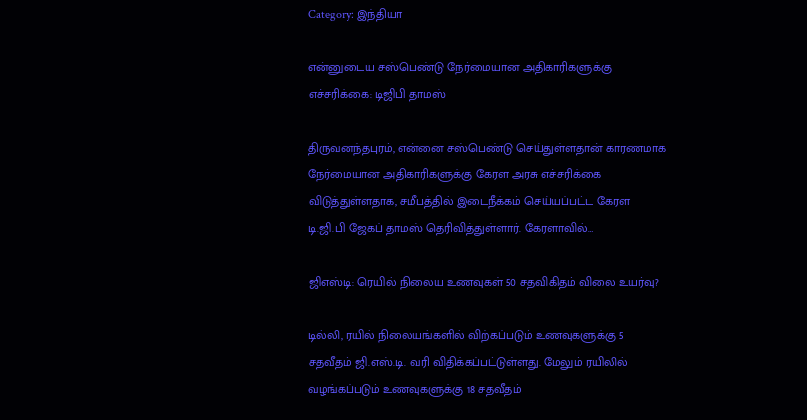Category: இந்தியா

என்னுடைய சஸ்பெண்டு நேர்மையான அதிகாரிகளுக்கு எச்சரிக்கை: டிஜிபி தாமஸ்

திருவனந்தபுரம், என்னை சஸ்பெண்டு செய்துள்ளதான் காரணமாக நேர்மையான அதிகாரிகளுக்கு கேரள அரசு எச்சரிக்கை விடுத்துள்ளதாக, சமீபத்தில் இடைநீக்கம் செய்யப்பட்ட கேரள டி.ஜி.பி ஜேகப் தாமஸ் தெரிவித்துள்ளார். கேரளாவில்…

ஜிஎஸ்டி: ரெயில் நிலைய உணவுகள் 50 சதவிகிதம் விலை உயர்வு?

டில்லி, ரயில் நிலையங்களில் விற்கப்படும் உணவுகளுக்கு 5 சதவீதம் ஜி.எஸ்.டி. வரி விதிக்கப்பட்டுள்ளது. மேலும் ரயிலில் வழங்கப்படும் உணவுகளுக்கு 18 சதவீதம்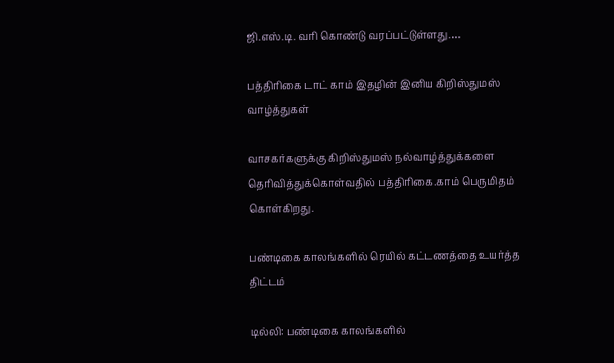ஜி.எஸ்.டி. வரி கொண்டு வரப்பட்டுள்ளது.…

பத்திரிகை டாட் காம் இதழின் இனிய கிறிஸ்துமஸ் வாழ்த்துகள்

வாசகர்களுக்கு கிறிஸ்துமஸ் நல்வாழ்த்துக்களை தெரிவித்துக்கொள்வதில் பத்திரிகை.காம் பெருமிதம் கொள்கிறது.

பண்டிகை காலங்களில் ரெயில் கட்டணத்தை உயர்த்த திட்டம்

டில்லி: பண்டிகை காலங்களில்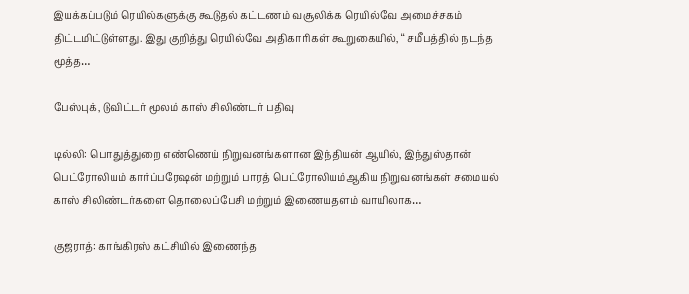இயக்கப்படும் ரெயில்களுக்கு கூடுதல் கட்டணம் வசூலிக்க ரெயில்வே அமைச்சகம் திட்டமிட்டுள்ளது. இது குறித்து ரெயில்வே அதிகாரிகள் கூறுகையில், ‘‘ சமீபத்தில் நடந்த மூத்த…

பேஸ்புக், டுவிட்டர் மூலம் காஸ் சிலிண்டர் பதிவு

டில்லி: பொதுத்துறை எண்ணெய் நிறுவனங்களான இந்தியன் ஆயில், இந்துஸ்தான் பெட்ரோலியம் கார்ப்பரேஷன் மற்றும் பாரத் பெட்ரோலியம்ஆகிய நிறுவனங்கள் சமையல் காஸ் சிலிண்டர்களை தொலைப்பேசி மற்றும் இணையதளம் வாயிலாக…

குஜராத்: காங்கிரஸ் கட்சியில் இணைந்த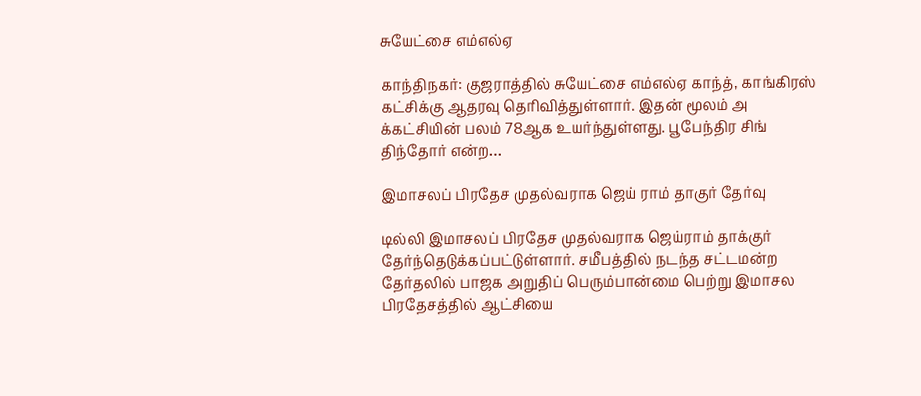சுயேட்சை எம்எல்ஏ

காந்திநகர்: குஜராத்தில் சுயேட்சை எம்எல்ஏ காந்த், காங்கிரஸ் கட்சிக்கு ஆதரவு தெரிவித்துள்ளார். இதன் மூலம் அ க்கட்சியின் பலம் 78ஆக உயர்ந்துள்ளது. பூபேந்திர சிங் திந்தோர் என்ற…

இமாசலப் பிரதேச முதல்வராக ஜெய் ராம் தாகுர் தேர்வு

டில்லி இமாசலப் பிரதேச முதல்வராக ஜெய்ராம் தாக்குர் தேர்ந்தெடுக்கப்பட்டுள்ளார். சமீபத்தில் நடந்த சட்டமன்ற தேர்தலில் பாஜக அறுதிப் பெரும்பான்மை பெற்று இமாசல பிரதேசத்தில் ஆட்சியை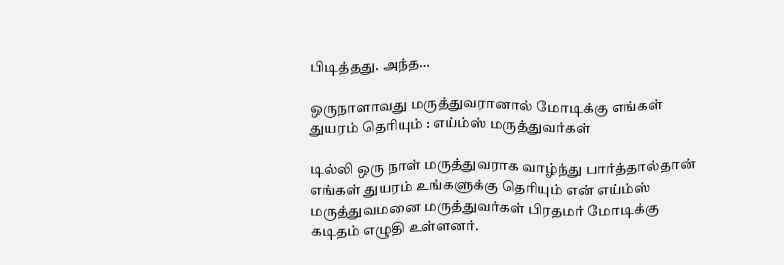பிடித்தது. அந்த…

ஒருநாளாவது மருத்துவரானால் மோடிக்கு எங்கள் துயரம் தெரியும் : எய்ம்ஸ் மருத்துவர்கள்

டில்லி ஒரு நாள் மருத்துவராக வாழ்ந்து பார்த்தால்தான் எங்கள் துயரம் உங்களுக்கு தெரியும் என் எய்ம்ஸ் மருத்துவமனை மருத்துவர்கள் பிரதமர் மோடிக்கு கடிதம் எழுதி உள்ளனர்.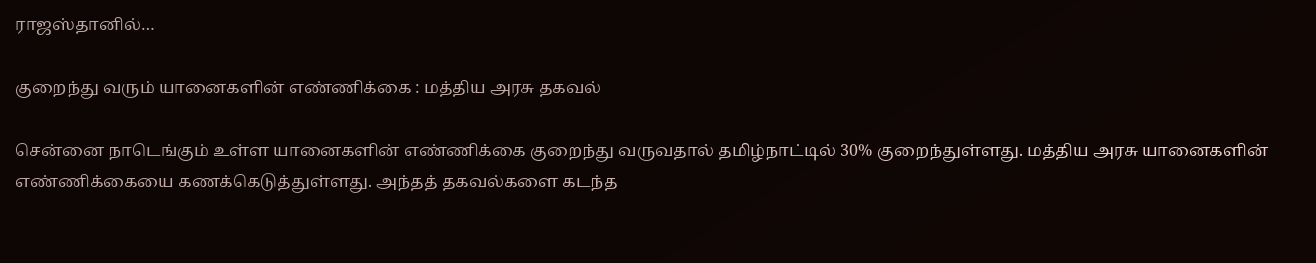ராஜஸ்தானில்…

குறைந்து வரும் யானைகளின் எண்ணிக்கை : மத்திய அரசு தகவல்

சென்னை நாடெங்கும் உள்ள யானைகளின் எண்ணிக்கை குறைந்து வருவதால் தமிழ்நாட்டில் 30% குறைந்துள்ளது. மத்திய அரசு யானைகளின் எண்ணிக்கையை கணக்கெடுத்துள்ளது. அந்தத் தகவல்களை கடந்த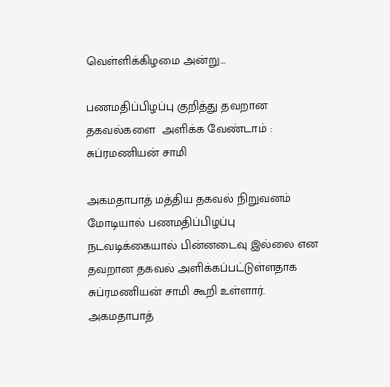வெள்ளிக்கிழமை அன்று…

பணமதிப்பிழப்பு குறித்து தவறான தகவல்களை  அளிக்க வேண்டாம் : சுப்ரமணியன் சாமி

அகமதாபாத் மத்திய தகவல் நிறுவனம் மோடியால் பணமதிப்பிழப்பு நடவடிக்கையால் பின்னடைவு இல்லை என தவறான தகவல் அளிக்கப்பட்டுள்ளதாக சுப்ரமணியன் சாமி கூறி உள்ளார். அகமதாபாத்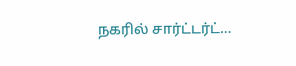நகரில் சார்ட்டர்ட்…